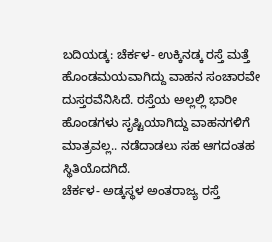ಬದಿಯಡ್ಕ: ಚೆರ್ಕಳ- ಉಕ್ಕಿನಡ್ಕ ರಸ್ತೆ ಮತ್ತೆ ಹೊಂಡಮಯವಾಗಿದ್ದು ವಾಹನ ಸಂಚಾರವೇ ದುಸ್ತರವೆನಿಸಿದೆ. ರಸ್ತೆಯ ಅಲ್ಲಲ್ಲಿ ಭಾರೀ ಹೊಂಡಗಳು ಸೃಷ್ಟಿಯಾಗಿದ್ದು ವಾಹನಗಳಿಗೆ ಮಾತ್ರವಲ್ಲ.. ನಡೆದಾಡಲು ಸಹ ಆಗದಂತಹ ಸ್ಥಿತಿಯೊದಗಿದೆ.
ಚೆರ್ಕಳ- ಅಡ್ಕಸ್ಥಳ ಅಂತರಾಜ್ಯ ರಸ್ತೆ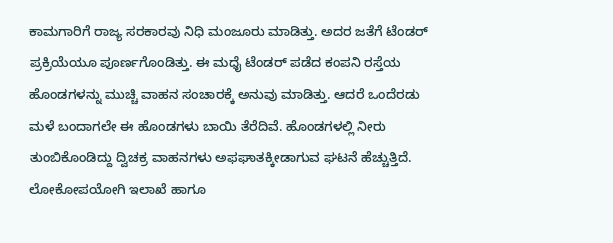ಕಾಮಗಾರಿಗೆ ರಾಜ್ಯ ಸರಕಾರವು ನಿಧಿ ಮಂಜೂರು ಮಾಡಿತ್ತು. ಅದರ ಜತೆಗೆ ಟೆಂಡರ್ ಪ್ರಕ್ರಿಯೆಯೂ ಪೂರ್ಣಗೊಂಡಿತ್ತು. ಈ ಮಧೈ ಟೆಂಡರ್ ಪಡೆದ ಕಂಪನಿ ರಸ್ತೆಯ ಹೊಂಡಗಳನ್ನು ಮುಚ್ಚಿ ವಾಹನ ಸಂಚಾರಕ್ಕೆ ಅನುವು ಮಾಡಿತ್ತು. ಆದರೆ ಒಂದೆರಡು ಮಳೆ ಬಂದಾಗಲೇ ಈ ಹೊಂಡಗಳು ಬಾಯಿ ತೆರೆದಿವೆ. ಹೊಂಡಗಳಲ್ಲಿ ನೀರು ತುಂಬಿಕೊಂಡಿದ್ದು ದ್ವಿಚಕ್ರ ವಾಹನಗಳು ಅಫಘಾತಕ್ಕೀಡಾಗುವ ಘಟನೆ ಹೆಚ್ಚುತ್ತಿದೆ. ಲೋಕೋಪಯೋಗಿ ಇಲಾಖೆ ಹಾಗೂ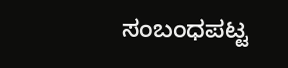ಸಂಬಂಧಪಟ್ಟ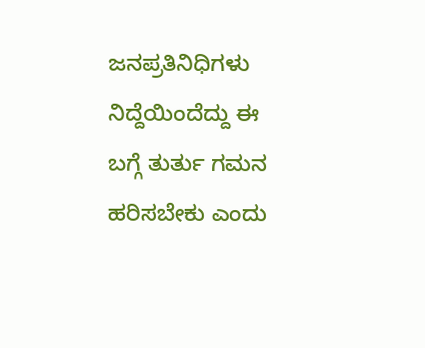ಜನಪ್ರತಿನಿಧಿಗಳು ನಿದ್ದೆಯಿಂದೆದ್ದು ಈ ಬಗ್ಗೆ ತುರ್ತು ಗಮನ ಹರಿಸಬೇಕು ಎಂದು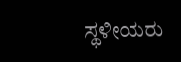ಸ್ಥಳೀಯರು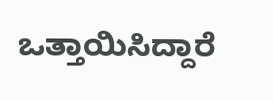ಒತ್ತಾಯಿಸಿದ್ದಾರೆ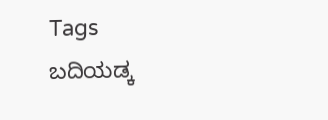Tags
ಬದಿಯಡ್ಕ